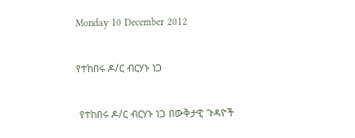Monday 10 December 2012

የተከበሩ ዶ/ር ብርሃኑ ነጋ

 የተከበሩ ዶ/ር ብርሃኑ ነጋ በውቅታዊ ጉዳዮች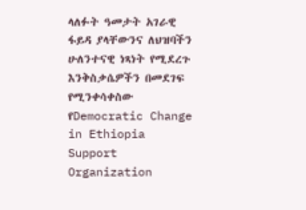ላለፉት ዓመታት አገራዊ ፋይዳ ያላቸውንና ለህዝባችን ሁለንተናዊ ነጻነት የሚደረጉ እንቅስቃሴዎችን በመደገፍ የሚንቀሳቀስው የDemocratic Change in Ethiopia Support Organization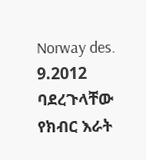Norway des. 9.2012 ባደረጉላቸው የክብር እራት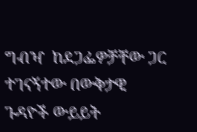ግብዣ  ከደጋፌዎቻቸው ጋር ተገናኝተው በውቅታዊ ጉዳዮች ውይይት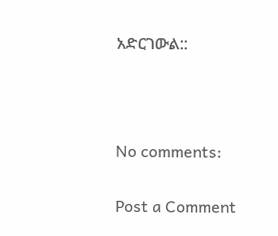አድርገውል::



No comments:

Post a Comment